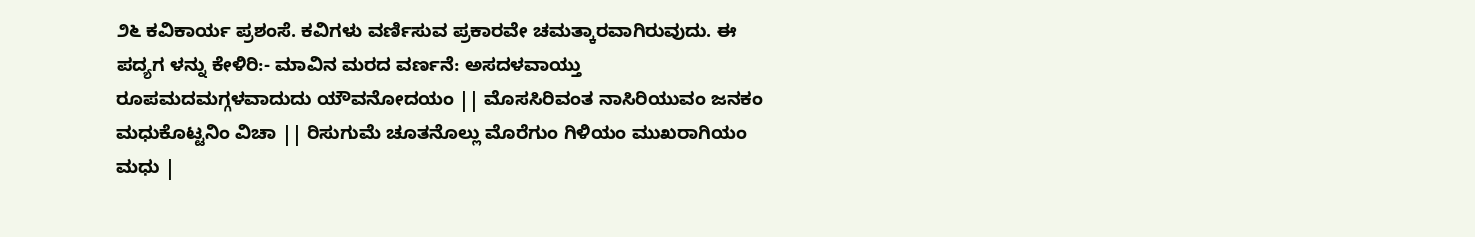೨೬ ಕವಿಕಾರ್ಯ ಪ್ರಶಂಸೆ. ಕವಿಗಳು ವರ್ಣಿಸುವ ಪ್ರಕಾರವೇ ಚಮತ್ಕಾರವಾಗಿರುವುದು. ಈ ಪದ್ಯಗ ಳನ್ನು ಕೇಳಿರಿ:- ಮಾವಿನ ಮರದ ವರ್ಣನೆ: ಅಸದಳವಾಯ್ತು ರೂಪಮದಮಗ್ಗಳವಾದುದು ಯೌವನೋದಯಂ || ಮೊಸಸಿರಿವಂತ ನಾಸಿರಿಯುವಂ ಜನಕಂ ಮಧುಕೊಟ್ಟನಿಂ ವಿಚಾ || ರಿಸುಗುಮೆ ಚೂತನೊಲ್ಲು ಮೊರೆಗುಂ ಗಿಳಿಯಂ ಮುಖರಾಗಿಯಂ ಮಧು |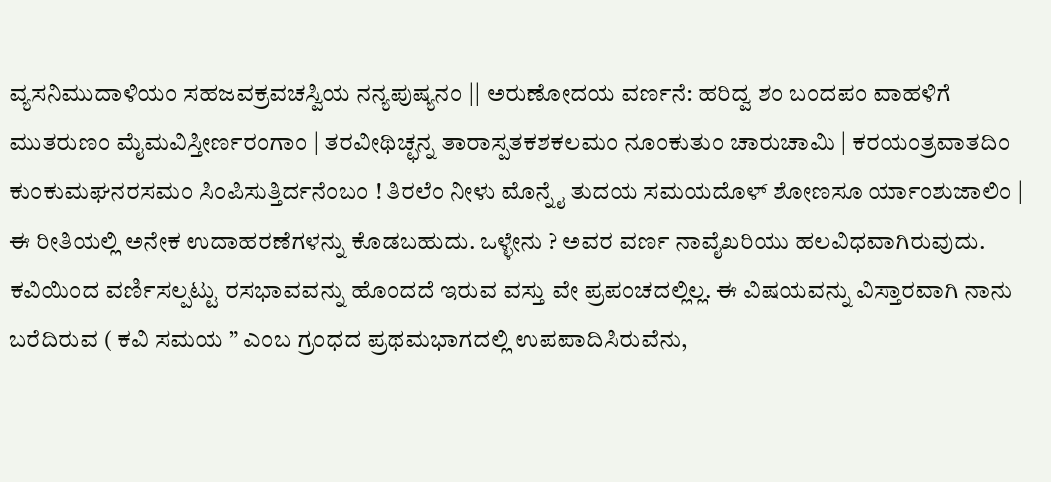ವ್ಯಸನಿಮುದಾಳಿಯಂ ಸಹಜವಕ್ರವಚಸ್ವಿಯ ನನ್ಯಪುಷ್ಯನಂ || ಅರುಣೋದಯ ವರ್ಣನೆ: ಹರಿದ್ವ ಶಂ ಬಂದಪಂ ವಾಹಳಿಗೆ ಮುತರುಣಂ ಮೈಮವಿಸ್ತೀರ್ಣರಂಗಾಂ | ತರವೀಥಿಚ್ಛನ್ನ ತಾರಾಸ್ಪತಕಶಕಲಮಂ ನೂಂಕುತುಂ ಚಾರುಚಾಮಿ | ಕರಯಂತ್ರವಾತದಿಂ ಕುಂಕುಮಘನರಸಮಂ ಸಿಂಪಿಸುತ್ತಿರ್ದನೆಂಬಂ ! ತಿರಲೆಂ ನೀಳು ಮೊನ್ನೈ ತುದಯ ಸಮಯದೊಳ್ ಶೋಣಸೂ ರ್ಯಾಂಶುಜಾಲಿಂ | ಈ ರೀತಿಯಲ್ಲಿ ಅನೇಕ ಉದಾಹರಣೆಗಳನ್ನು ಕೊಡಬಹುದು. ಒಳ್ಳೇನು ? ಅವರ ವರ್ಣ ನಾವೈಖರಿಯು ಹಲವಿಧವಾಗಿರುವುದು. ಕವಿಯಿಂದ ವರ್ಣಿಸಲ್ಪಟ್ಟು ರಸಭಾವವನ್ನು ಹೊಂದದೆ ಇರುವ ವಸ್ತು ವೇ ಪ್ರಪಂಚದಲ್ಲಿಲ್ಲ. ಈ ವಿಷಯವನ್ನು ವಿಸ್ತಾರವಾಗಿ ನಾನು ಬರೆದಿರುವ ( ಕವಿ ಸಮಯ ” ಎಂಬ ಗ್ರಂಧದ ಪ್ರಥಮಭಾಗದಲ್ಲಿ ಉಪಪಾದಿಸಿರುವೆನು,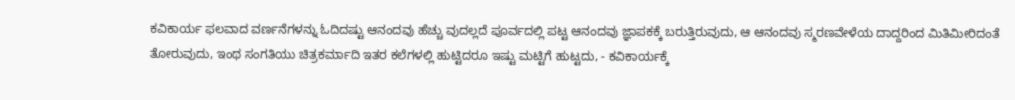ಕವಿಕಾರ್ಯ ಫಲವಾದ ವರ್ಣನೆಗಳನ್ನು ಓದಿದಷ್ಟು ಆನಂದವು ಹೆಚ್ಚು ವುದಲ್ಲದೆ ಪೂರ್ವದಲ್ಲಿ ಪಟ್ಟ ಆನಂದವು ಜ್ಞಾಪಕಕ್ಕೆ ಬರುತ್ತಿರುವುದು, ಆ ಆನಂದವು ಸ್ಮರಣವೇಳೆಯ ದಾದ್ದರಿಂದ ಮಿತಿಮೀರಿದಂತೆ ತೋರುವುದು, ಇಂಥ ಸಂಗತಿಯು ಚಿತ್ರಕರ್ಮಾದಿ ಇತರ ಕಲೆಗಳಲ್ಲಿ ಹುಟ್ಟಿದರೂ ಇಷ್ಟು ಮಟ್ಟಿಗೆ ಹುಟ್ಟದು, - ಕವಿಕಾರ್ಯಕ್ಕೆ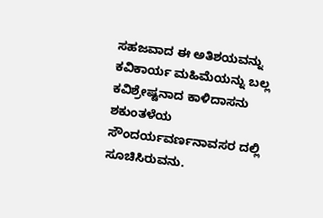ಸಹಜವಾದ ಈ ಅತಿಶಯವನ್ನು ಕವಿಕಾರ್ಯ ಮಹಿಮೆಯನ್ನು ಬಲ್ಲ ಕವಿಶ್ರೇಷ್ಟನಾದ ಕಾಳಿದಾಸನು ಶಕುಂತಳೆಯ ಸೌಂದರ್ಯವರ್ಣನಾವಸರ ದಲ್ಲಿ ಸೂಚಿಸಿರುವನು.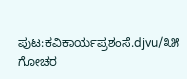ಪುಟ:ಕವಿಕಾರ್ಯಪ್ರಶಂಸೆ.djvu/೩೫
ಗೋಚರ